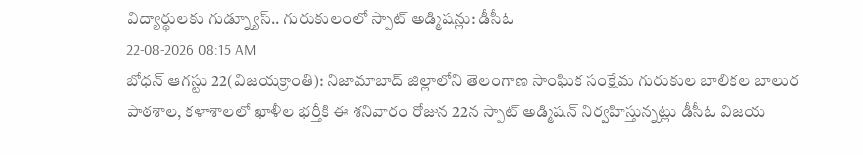విద్యార్థులకు గుడ్న్యూస్.. గురుకులంలో స్పాట్ అడ్మిషన్లు: డీసీఓ
22-08-2026 08:15 AM
బోధన్ ఆగస్టు 22(విజయక్రాంతి): నిజామాబాద్ జిల్లాలోని తెలంగాణ సాంఘిక సంక్షేమ గురుకుల బాలికల బాలుర పాఠశాల, కళాశాలలో ఖాళీల భర్తీకి ఈ శనివారం రోజున 22న స్పాట్ అడ్మిషన్ నిర్వహిస్తున్నట్లు డీసీఓ విజయ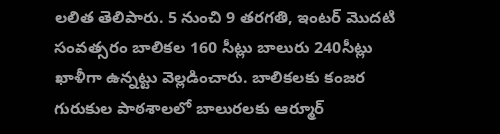లలిత తెలిపారు. 5 నుంచి 9 తరగతి, ఇంటర్ మొదటి సంవత్సరం బాలికల 160 సీట్లు బాలురు 240సీట్లు ఖాళీగా ఉన్నట్టు వెల్లడించారు. బాలికలకు కంజర గురుకుల పాఠశాలలో బాలురలకు ఆర్మూర్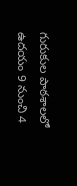గురుకుల పాఠశాలలో ఉదయం 9 నుంచి 4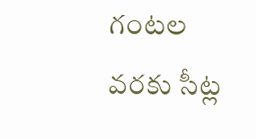గంటల వరకు సీట్ల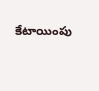కేటాయింపు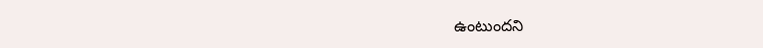ఉంటుందని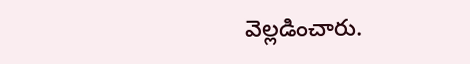వెల్లడించారు.